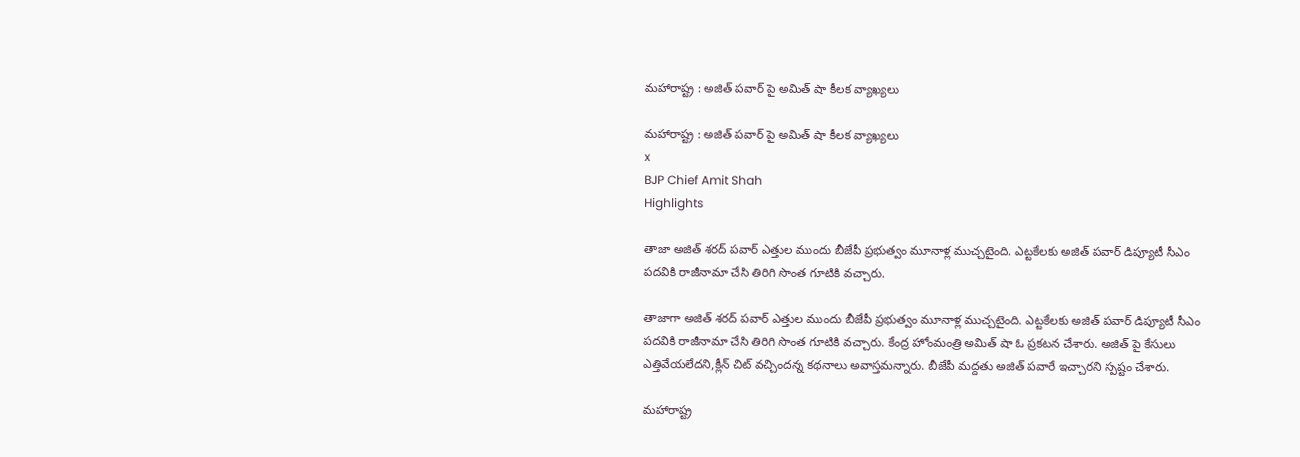మహారాష్ట్ర : అజిత్ పవార్ పై అమిత్ షా కీలక వ్యాఖ్యలు

మహారాష్ట్ర : అజిత్ పవార్ పై అమిత్ షా కీలక వ్యాఖ్యలు
x
BJP Chief Amit Shah
Highlights

తాజా అజిత్ శరద్‌ పవార్‌ ఎత్తుల ముందు బీజేపీ ప్రభుత్వం మూనాళ్ల ముచ్చటైంది. ఎట్టకేలకు అజిత్ పవార్ డిప్యూటీ సీఎం పదవికి రాజీనామా చేసి తిరిగి సొంత గూటికి వచ్చారు.

తాజాగా అజిత్ శరద్‌ పవార్‌ ఎత్తుల ముందు బీజేపీ ప్రభుత్వం మూనాళ్ల ముచ్చటైంది. ఎట్టకేలకు అజిత్ పవార్ డిప్యూటీ సీఎం పదవికి రాజీనామా చేసి తిరిగి సొంత గూటికి వచ్చారు. కేంద్ర హోంమంత్రి అమిత్‌ షా ఓ ప్రకటన చేశారు. అజిత్ పై కేసులు ఎత్తివేయలేదని,క్లీన్ చిట్ వచ్చిందన్న కథనాలు అవాస్తమన్నారు. బీజేపీ మద్దతు అజిత్ పవారే ఇచ్చారని స్పష్టం చేశారు.

మహారాష్ట్ర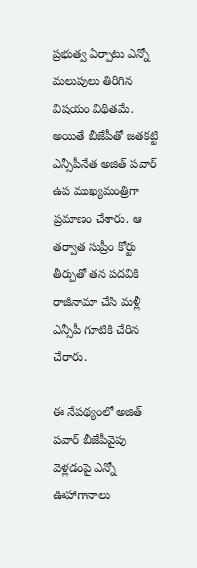ప్రభుత్వ ఏర్పాటు ఎన్నో మలుపులు తిరిగిన విషయం విథితమే. అయితే బీజేపీతో జతకట్టి ఎన్సీపీనేత అజిత్‌ పవార్‌ ఉప ముఖ్యమంత్రిగా ప్రమాణం చేశారు. ఆ తర్వాత సుప్రీం కోర్టు తీర్పుతో తన పదవికి రాజీనామా చేసి మళ్లీ ఎన్సీపీ గూటికి చేరిన చేరారు.

ఈ నేపథ్యంలో అజిత్ పవార్ బీజేపీవైపు వెళ్లడంపై ఎన్నో ఊహాగానాలు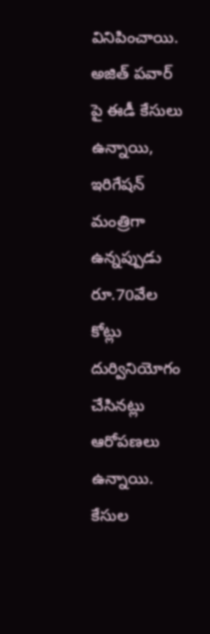వినిపించాయి. అజిత్ పవార్ పై ఈడీ కేసులు ఉన్నాయి, ఇరిగేషన్ మంత్రిగా ఉన్నప్పుడు రూ.70వేల కోట్లు దుర్వినియోగం చేసినట్లు ఆరోపణలు ఉన్నాయి. కేసుల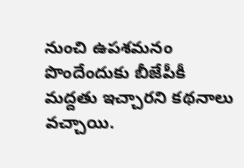నుంచి ఉపశమనం పొందేందుకు బీజేపీకీ మద్దతు ఇచ్చారని కథనాలు వచ్చాయి.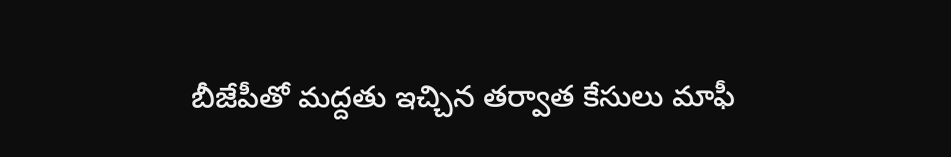బీజేపీతో మద్దతు ఇచ్చిన తర్వాత కేసులు మాఫీ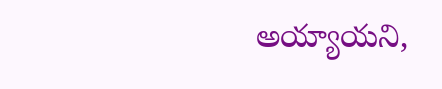అయ్యాయని,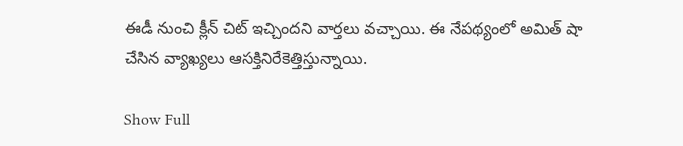ఈడీ నుంచి క్లీన్ చిట్ ఇచ్చిందని వార్తలు వచ్చాయి. ఈ నేపథ్యంలో అమిత్ షా చేసిన వ్యాఖ్యలు ఆసక్తినిరేకెత్తిస్తున్నాయి.

Show Full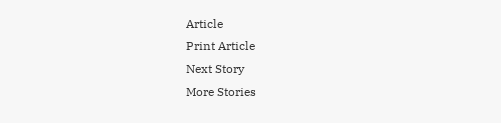Article
Print Article
Next Story
More Stories